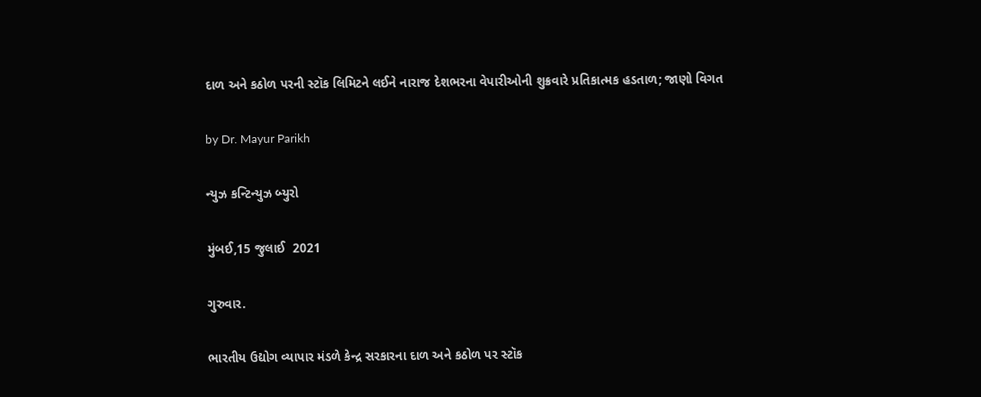દાળ અને કઠોળ પરની સ્ટૉક લિમિટને લઈને નારાજ દેશભરના વેપારીઓની શુક્રવારે પ્રતિકાત્મક હડતાળ; જાણો વિગત

by Dr. Mayur Parikh

ન્યુઝ કન્ટિન્યુઝ બ્યુરો

મુંબઈ,15 જુલાઈ  2021

ગુરુવાર.

ભારતીય ઉદ્યોગ વ્યાપાર મંડળે કેન્દ્ર સરકારના દાળ અને કઠોળ પર સ્ટૉક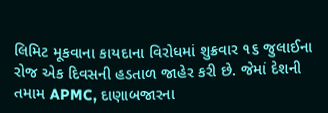લિમિટ મૂકવાના કાયદાના વિરોધમાં શુક્રવાર ૧૬ જુલાઈના રોજ એક દિવસની હડતાળ જાહેર કરી છે. જેમાં દેશની તમામ APMC, દાણાબજારના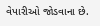વેપારીઓ જોડવાના છે.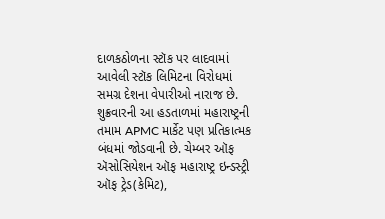દાળકઠોળના સ્ટૉક પર લાદવામાં આવેલી સ્ટૉક લિમિટના વિરોધમાં સમગ્ર દેશના વેપારીઓ નારાજ છે. શુક્રવારની આ હડતાળમાં મહારાષ્ટ્રની તમામ APMC માર્કેટ પણ પ્રતિકાત્મક બંધમાં જોડવાની છે. ચેમ્બર ઑફ ઍસોસિયેશન ઑફ મહારાષ્ટ્ર ઇન્ડસ્ટ્રી ઑફ ટ્રેડ(કેમિટ),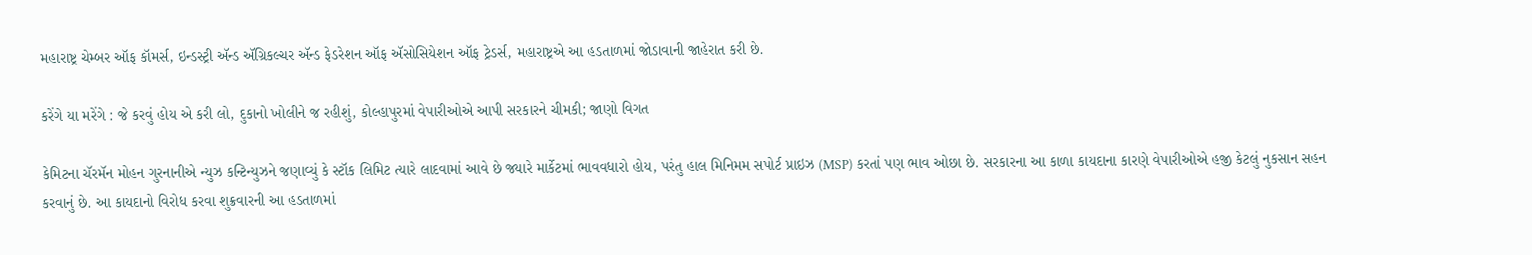મહારાષ્ટ્ર ચેમ્બર ઑફ કૉમર્સ, ઇન્ડસ્ટ્રી ઍન્ડ ઍગ્રિકલ્ચર ઍન્ડ ફેડરેશન ઑફ ઍસોસિયેશન ઑફ ટ્રેડર્સ, મહારાષ્ટ્રએ આ હડતાળમાં જોડાવાની જાહેરાત કરી છે.

કરેંગે યા મરેંગે : જે કરવું હોય એ કરી લો, દુકાનો ખોલીને જ રહીશું, કોલ્હાપુરમાં વેપારીઓએ આપી સરકારને ચીમકી; જાણો વિગત

કેમિટના ચૅરમૅન મોહન ગુરનાનીએ ન્યુઝ કન્ટિન્યુઝને જણાવ્યું કે સ્ટૉક લિમિટ ત્યારે લાદવામાં આવે છે જ્યારે માર્કેટમાં ભાવવધારો હોય, પરંતુ હાલ મિનિમમ સપોર્ટ પ્રાઇઝ (MSP) કરતાં પણ ભાવ ઓછા છે. સરકારના આ કાળા કાયદાના કારણે વેપારીઓએ હજી કેટલું નુકસાન સહન કરવાનું છે. આ કાયદાનો વિરોધ કરવા શુક્રવારની આ હડતાળમાં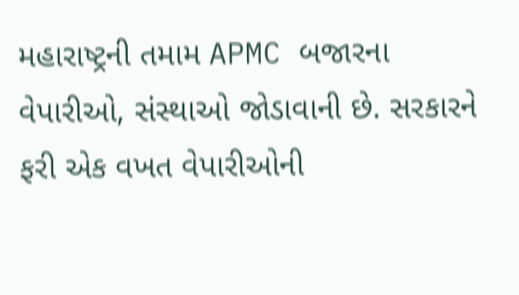મહારાષ્ટ્રની તમામ APMC બજારના વેપારીઓ, સંસ્થાઓ જોડાવાની છે. સરકારને ફરી એક વખત વેપારીઓની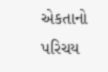એકતાનો પરિચય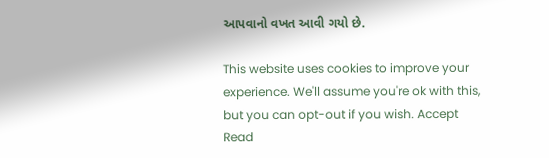આપવાનો વખત આવી ગયો છે.

This website uses cookies to improve your experience. We'll assume you're ok with this, but you can opt-out if you wish. Accept Read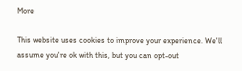More

This website uses cookies to improve your experience. We'll assume you're ok with this, but you can opt-out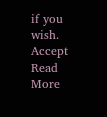if you wish. Accept Read More